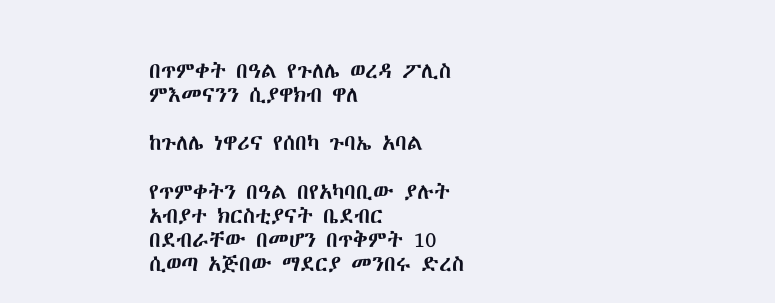በጥምቀት በዓል የጉለሌ ወረዳ ፖሊስ ምእመናንን ሲያዋክብ ዋለ

ከጉለሌ ነዋሪና የሰበካ ጉባኤ አባል

የጥምቀትን በዓል በየአካባቢው ያሉት አብያተ ክርስቲያናት ቤደብር በደብራቸው በመሆን በጥቅምት 10 ሲወጣ አጅበው ማደርያ መንበሩ ድረስ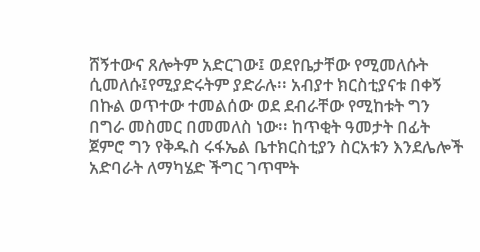ሸኝተውና ጸሎትም አድርገው፤ ወደየቤታቸው የሚመለሱት ሲመለሱ፤የሚያድሩትም ያድራሉ፡፡ አብያተ ክርስቲያናቱ በቀኝ በኩል ወጥተው ተመልሰው ወደ ደብራቸው የሚከቱት ግን በግራ መስመር በመመለስ ነው፡፡ ከጥቂት ዓመታት በፊት ጀምሮ ግን የቅዱስ ሩፋኤል ቤተክርስቲያን ስርአቱን እንደሌሎች አድባራት ለማካሄድ ችግር ገጥሞት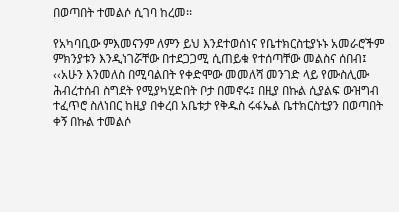በወጣበት ተመልሶ ሲገባ ከረመ፡፡

የአካባቢው ምእመናንም ለምን ይህ እንደተወሰነና የቤተክርስቲያኑኑ አመራሮችም ምክንያቱን እንዲነገሯቸው በተደጋጋሚ ሲጠይቁ የተሰጣቸው መልስና ሰበብ፤ ‹‹አሁን እንመለስ በሚባልበት የቀድሞው መመለሻ መንገድ ላይ የሙስሊሙ ሕብረተሰብ ስግደት የሚያካሂድበት ቦታ በመኖሩ፤ በዚያ በኩል ሲያልፍ ውዝግብ ተፈጥሮ ስለነበር ከዚያ በቀረበ አቤቱታ የቅዱስ ሩፋኤል ቤተክርስቲያን በወጣበት ቀኝ በኩል ተመልሶ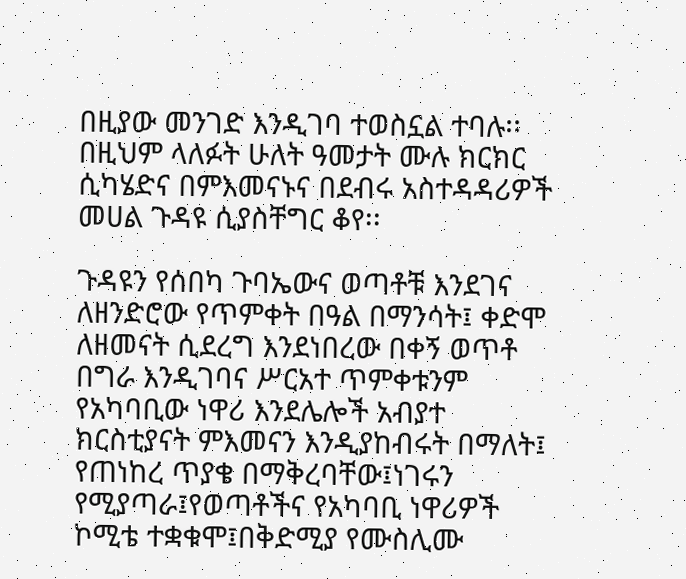በዚያው መንገድ እንዲገባ ተወስኗል ተባሉ፡፡ በዚህም ላለፉት ሁለት ዓመታት ሙሉ ክርክር ሲካሄድና በምእመናኑና በደብሩ አስተዳዳሪዎች መሀል ጉዳዩ ሲያስቸግር ቆየ፡፡

ጉዳዩን የሰበካ ጉባኤውና ወጣቶቹ እንደገና ለዘንድሮው የጥምቀት በዓል በማንሳት፤ ቀድሞ ለዘመናት ሲደረግ እንደነበረው በቀኝ ወጥቶ በግራ እንዲገባና ሥርአተ ጥምቀቱንም የአካባቢው ነዋሪ እንደሌሎች አብያተ ክርስቲያናት ምእመናን እንዲያከብሩት በማለት፤ የጠነከረ ጥያቄ በማቅረባቸው፤ነገሩን የሚያጣራ፤የወጣቶችና የአካባቢ ነዋሪዎች ኮሚቴ ተቋቁሞ፤በቅድሚያ የሙስሊሙ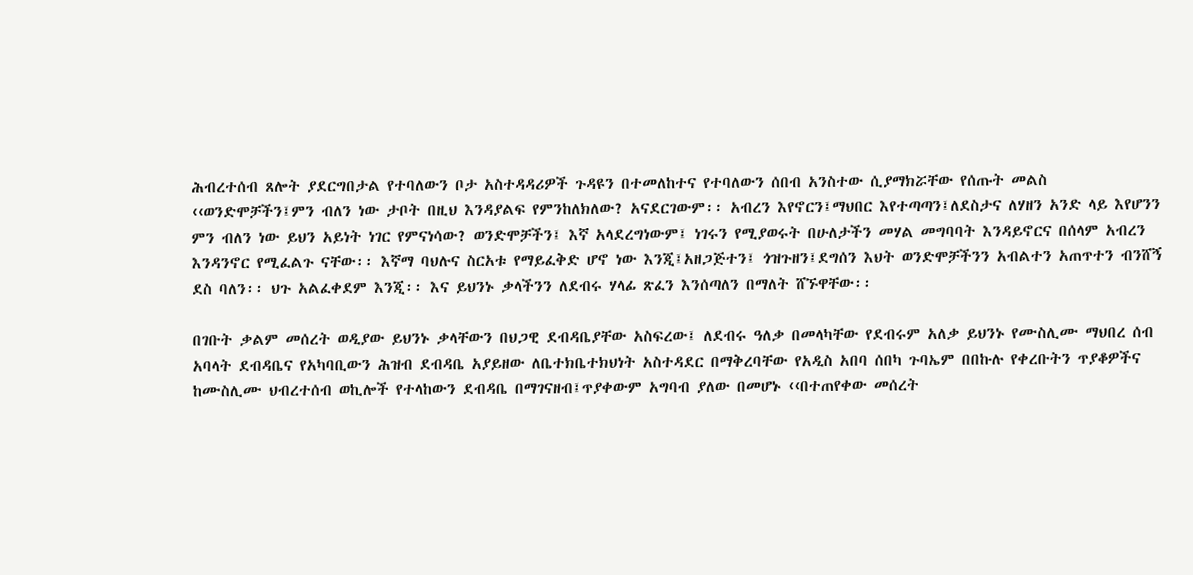ሕብረተሰብ ጸሎት ያደርግበታል የተባለውን ቦታ አስተዳዳሪዎች ጉዳዩን በተመለከተና የተባለውን ሰበብ አንስተው ሲያማክሯቸው የሰጡት መልስ ‹‹ወንድሞቻችን፤ምን ብለን ነው ታቦት በዚህ እንዳያልፍ የምንከለክለው? አናደርገውም፡፡ አብረን እየኖርን፤ማህበር እየተጣጣን፤ለደስታና ለሃዘን አንድ ላይ እየሆንን ምን ብለን ነው ይህን አይነት ነገር የምናነሳው? ወንድሞቻችን፤ እኛ አላደረግነውም፤ ነገሩን የሚያወሩት በሁለታችን መሃል መግባባት እንዳይኖርና በሰላም አብረን እንዳንኖር የሚፈልጉ ናቸው፡፡ እኛማ ባህሉና ስርአቱ የማይፈቅድ ሆኖ ነው እንጂ፤አዘጋጅተን፤ ጎዝጉዘን፤ደግሰን እህት ወንድሞቻችንን አብልተን አጠጥተን ብንሸኝ ደስ ባለን፡፡ ህጉ አልፈቀደም እንጂ፡፡ እና ይህንኑ ቃላችንን ለደብሩ ሃላፊ ጽፈን እንሰጣለን በማለት ሸኙዋቸው፡፡

በገቡት ቃልም መሰረት ወዲያው ይህንኑ ቃላቸውን በህጋዊ ደብዳቤያቸው አስፍረው፤ ለደብሩ ዓለቃ በመላካቸው የደብሩም አለቃ ይህንኑ የሙስሊሙ ማህበረ ሰብ አባላት ደብዳቤና የአካባቢውን ሕዝብ ደብዳቤ አያይዘው ለቤተክቤተክህነት አስተዳደር በማቅረባቸው የአዲስ አበባ ሰበካ ጉባኤም በበኩሉ የቀረቡትን ጥያቆዎችና ከሙስሊሙ ህብረተሰብ ወኪሎች የተላከውን ደብዳቤ በማገናዘብ፤ጥያቀውም አግባብ ያለው በመሆኑ ‹‹በተጠየቀው መሰረት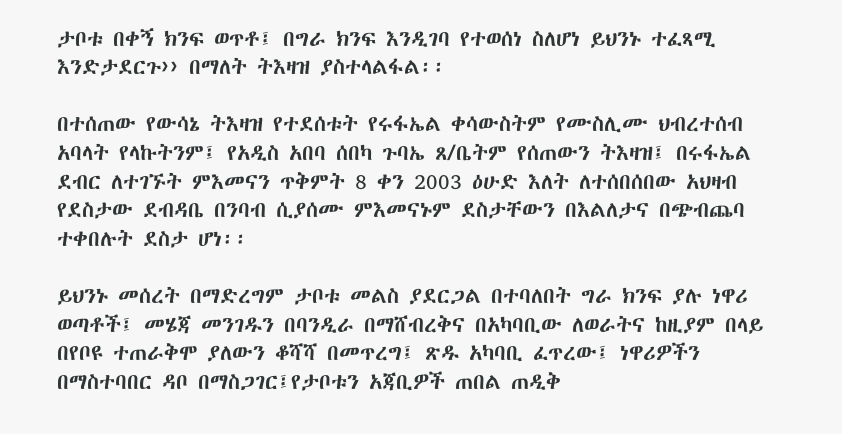ታቦቱ በቀኝ ክንፍ ወጥቶ፤ በግራ ክንፍ እንዲገባ የተወሰነ ስለሆነ ይህንኑ ተፈጻሚ እንድታደርጉ›› በማለት ትእዛዝ ያስተላልፋል፡፡

በተሰጠው የውሳኔ ትእዛዝ የተደሰቱት የሩፋኤል ቀሳውስትም የሙስሊሙ ህብረተሰብ አባላት የላኩትንም፤ የአዲስ አበባ ሰበካ ጉባኤ ጸ/ቤትም የሰጠውን ትእዛዝ፤ በሩፋኤል ደብር ለተገኙት ምእመናን ጥቅምት 8 ቀን 2003 ዕሁድ እለት ለተሰበሰበው አህዛብ የደስታው ደብዳቤ በንባብ ሲያሰሙ ምእመናኑም ደስታቸውን በእልለታና በጭብጨባ ተቀበሉት ደስታ ሆነ፡፡

ይህንኑ መሰረት በማድረግም ታቦቱ መልስ ያደርጋል በተባለበት ግራ ክንፍ ያሉ ነዋሪ ወጣቶች፤ መሄጃ መንገዱን በባንዲራ በማሸብረቅና በአካባቢው ለወራትና ከዚያም በላይ በየቦዩ ተጠራቅሞ ያለውን ቆሻሻ በመጥረግ፤ ጽዱ አካባቢ ፈጥረው፤ ነዋሪዎችን በማስተባበር ዳቦ በማስጋገር፤የታቦቱን አጃቢዎች ጠበል ጠዲቅ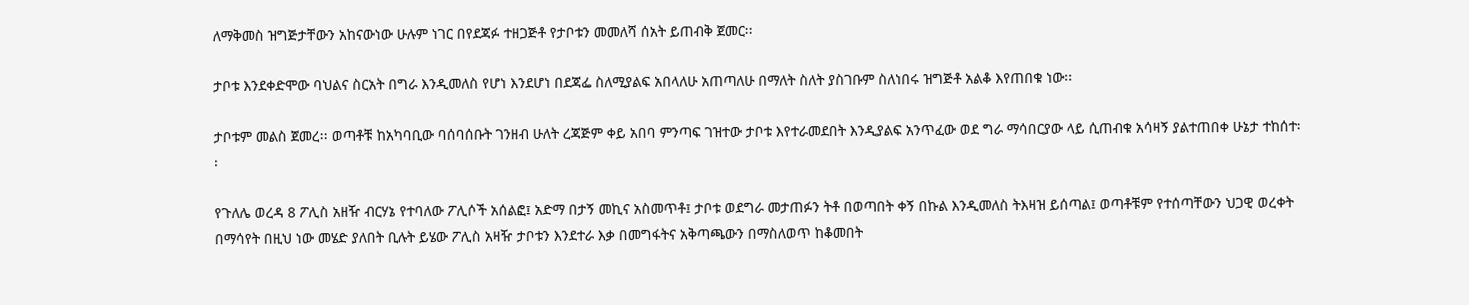ለማቅመስ ዝግጅታቸውን አከናውነው ሁሉም ነገር በየደጃፉ ተዘጋጅቶ የታቦቱን መመለሻ ሰአት ይጠብቅ ጀመር፡፡

ታቦቱ እንደቀድሞው ባህልና ስርአት በግራ እንዲመለስ የሆነ እንደሆነ በደጃፌ ስለሚያልፍ አበላለሁ አጠጣለሁ በማለት ስለት ያስገቡም ስለነበሩ ዝግጅቶ አልቆ እየጠበቁ ነው፡፡

ታቦቱም መልስ ጀመረ፡፡ ወጣቶቹ ከአካባቢው ባሰባሰቡት ገንዘብ ሁለት ረጃጅም ቀይ አበባ ምንጣፍ ገዝተው ታቦቱ እየተራመደበት እንዲያልፍ አንጥፈው ወደ ግራ ማሳበርያው ላይ ሲጠብቁ አሳዛኝ ያልተጠበቀ ሁኔታ ተከሰተ፡፡

የጉለሌ ወረዳ 8 ፖሊስ አዘዥ ብርሃኔ የተባለው ፖሊሶች አሰልፎ፤ አድማ በታኝ መኪና አስመጥቶ፤ ታቦቱ ወደግራ መታጠፉን ትቶ በወጣበት ቀኝ በኩል እንዲመለስ ትእዛዝ ይሰጣል፤ ወጣቶቹም የተሰጣቸውን ህጋዊ ወረቀት በማሳየት በዚህ ነው መሄድ ያለበት ቢሉት ይሄው ፖሊስ አዛዥ ታቦቱን እንደተራ እቃ በመግፋትና አቅጣጫውን በማስለወጥ ከቆመበት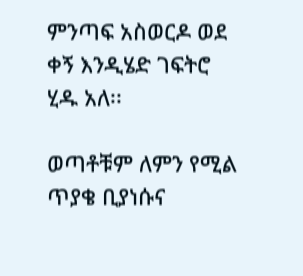ምንጣፍ አስወርዶ ወደ ቀኝ እንዲሄድ ገፍትሮ ሂዱ አለ፡፡

ወጣቶቹም ለምን የሚል ጥያቄ ቢያነሱና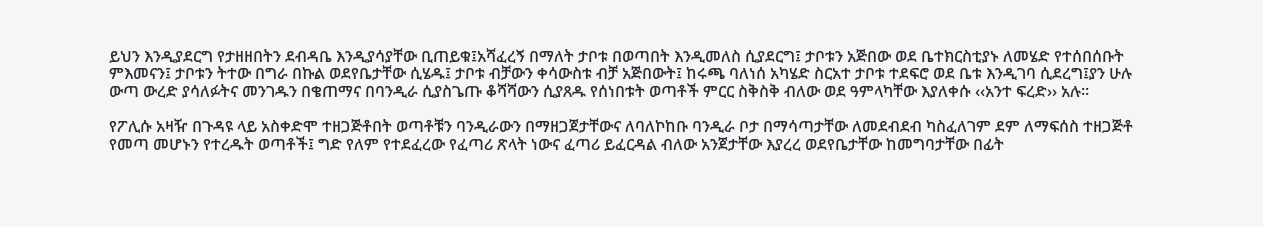ይህን እንዲያደርግ የታዘዘበትን ደብዳቤ እንዲያሳያቸው ቢጠይቁ፤አሻፈረኝ በማለት ታቦቱ በወጣበት እንዲመለስ ሲያደርግ፤ ታቦቱን አጅበው ወደ ቤተክርስቲያኑ ለመሄድ የተሰበሰቡት ምእመናን፤ ታቦቱን ትተው በግራ በኩል ወደየቤታቸው ሲሄዱ፤ ታቦቱ ብቻውን ቀሳውስቱ ብቻ አጅበውት፤ ከሩጫ ባለነሰ አካሄድ ስርአተ ታቦቱ ተደፍሮ ወደ ቤቱ እንዲገባ ሲደረግ፤ያን ሁሉ ውጣ ውረድ ያሳለፉትና መንገዱን በቄጠማና በባንዲራ ሲያስጌጡ ቆሻሻውን ሲያጸዱ የሰነበቱት ወጣቶች ምርር ስቅስቅ ብለው ወደ ዓምላካቸው እያለቀሱ ‹‹አንተ ፍረድ›› አሉ፡፡

የፖሊሱ አዛዥ በጉዳዩ ላይ አስቀድሞ ተዘጋጅቶበት ወጣቶቹን ባንዲራውን በማዘጋጀታቸውና ለባለኮከቡ ባንዲራ ቦታ በማሳጣታቸው ለመደብደብ ካስፈለገም ደም ለማፍሰስ ተዘጋጅቶ የመጣ መሆኑን የተረዱት ወጣቶች፤ ግድ የለም የተደፈረው የፈጣሪ ጽላት ነውና ፈጣሪ ይፈርዳል ብለው አንጀታቸው እያረረ ወደየቤታቸው ከመግባታቸው በፊት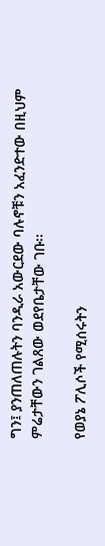ግን፤ ያንጠለጠሉትን ባንዲራ አውርደው ባሉኖቹን አፈንድተው በዚህም ምሬታቸውን ገልጸው ወደየቤታቸው ገቡ፡፡

የወያኔ ፖሊሶች የሚሰሩትን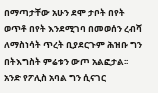በማጣታቸው አሁን ደሞ ታቦት በየት ወጥቶ በየት እንደሚገባ በመወሰን ረብሻ ለማስነሳት ጥረት ቢያደርጉም ሕዝቡ ግን በትእግስት ምሬቱን ውጦ አልፎታል፡፡ አንድ የፖሊስ አባል ግን ሲናገር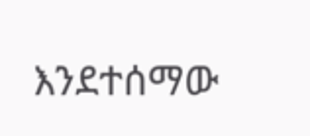እንደተሰማው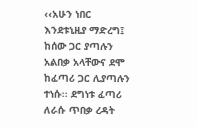‹‹አሁን ነበር እንደቱኒዚያ ማድረግ፤ ከሰው ጋር ያጣሉን አልበቃ አላቸውና ደሞ ከፈጣሪ ጋር ሊያጣሉን ተነሱ፡፡ ደግነቱ ፈጣሪ ለራሱ ጥበቃ ረዳት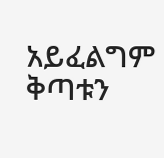አይፈልግም ቅጣቱን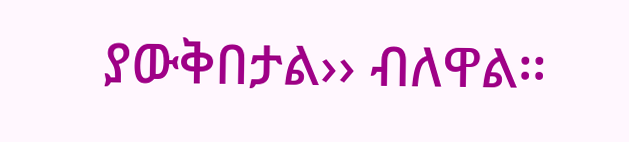ያውቅበታል›› ብለዋል፡፡